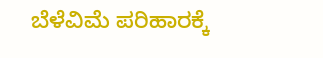ಬೆಳೆವಿಮೆ ಪರಿಹಾರಕ್ಕೆ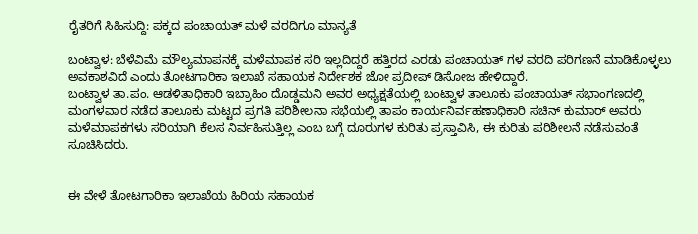ರೈತರಿಗೆ ಸಿಹಿಸುದ್ದಿ: ಪಕ್ಕದ ಪಂಚಾಯತ್ ಮಳೆ ವರದಿಗೂ ಮಾನ್ಯತೆ

ಬಂಟ್ವಾಳ: ಬೆಳೆವಿಮೆ ಮೌಲ್ಯಮಾಪನಕ್ಕೆ ಮಳೆಮಾಪಕ ಸರಿ ಇಲ್ಲದಿದ್ದರೆ ಹತ್ತಿರದ ಎರಡು ಪಂಚಾಯತ್ ಗಳ ವರದಿ ಪರಿಗಣನೆ ಮಾಡಿಕೊಳ್ಳಲು ಅವಕಾಶವಿದೆ ಎಂದು ತೋಟಗಾರಿಕಾ ಇಲಾಖೆ ಸಹಾಯಕ ನಿರ್ದೇಶಕ ಜೋ ಪ್ರದೀಪ್ ಡಿಸೋಜ ಹೇಳಿದ್ದಾರೆ.
ಬಂಟ್ವಾಳ ತಾ.ಪಂ. ಆಡಳಿತಾಧಿಕಾರಿ ಇಬ್ರಾಹಿಂ ದೊಡ್ಡಮನಿ ಅವರ ಅಧ್ಯಕ್ಷತೆಯಲ್ಲಿ ಬಂಟ್ವಾಳ ತಾಲೂಕು ಪಂಚಾಯತ್ ಸಭಾಂಗಣದಲ್ಲಿ ಮಂಗಳವಾರ ನಡೆದ ತಾಲೂಕು ಮಟ್ಟದ ಪ್ರಗತಿ ಪರಿಶೀಲನಾ ಸಭೆಯಲ್ಲಿ ತಾಪಂ ಕಾರ್ಯನಿರ್ವಹಣಾಧಿಕಾರಿ ಸಚಿನ್ ಕುಮಾರ್ ಅವರು ಮಳೆಮಾಪಕಗಳು ಸರಿಯಾಗಿ ಕೆಲಸ ನಿರ್ವಹಿಸುತ್ತಿಲ್ಲ ಎಂಬ ಬಗ್ಗೆ ದೂರುಗಳ ಕುರಿತು ಪ್ರಸ್ತಾವಿಸಿ, ಈ ಕುರಿತು ಪರಿಶೀಲನೆ ನಡೆಸುವಂತೆ ಸೂಚಿಸಿದರು.


ಈ ವೇಳೆ ತೋಟಗಾರಿಕಾ ಇಲಾಖೆಯ ಹಿರಿಯ ಸಹಾಯಕ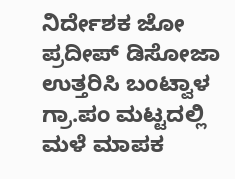ನಿರ್ದೇಶಕ ಜೋ ಪ್ರದೀಪ್ ಡಿಸೋಜಾ ಉತ್ತರಿಸಿ ಬಂಟ್ವಾಳ ಗ್ರಾ.ಪಂ ಮಟ್ಟದಲ್ಲಿ ಮಳೆ ಮಾಪಕ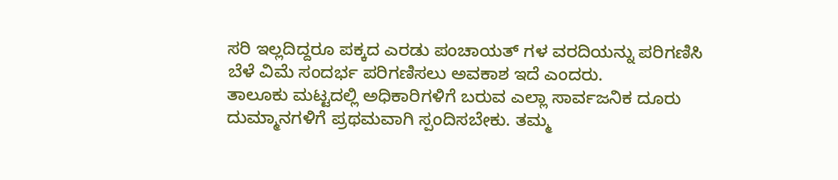ಸರಿ ಇಲ್ಲದಿದ್ದರೂ ಪಕ್ಕದ ಎರಡು ಪಂಚಾಯತ್ ಗಳ ವರದಿಯನ್ನು ಪರಿಗಣಿಸಿ ಬೆಳೆ ವಿಮೆ ಸಂದರ್ಭ ಪರಿಗಣಿಸಲು ಅವಕಾಶ ಇದೆ ಎಂದರು.
ತಾಲೂಕು ಮಟ್ಟದಲ್ಲಿ ಅಧಿಕಾರಿಗಳಿಗೆ ಬರುವ ಎಲ್ಲಾ ಸಾರ್ವಜನಿಕ ದೂರು ದುಮ್ಮಾನಗಳಿಗೆ ಪ್ರಥಮವಾಗಿ ಸ್ಪಂದಿಸಬೇಕು. ತಮ್ಮ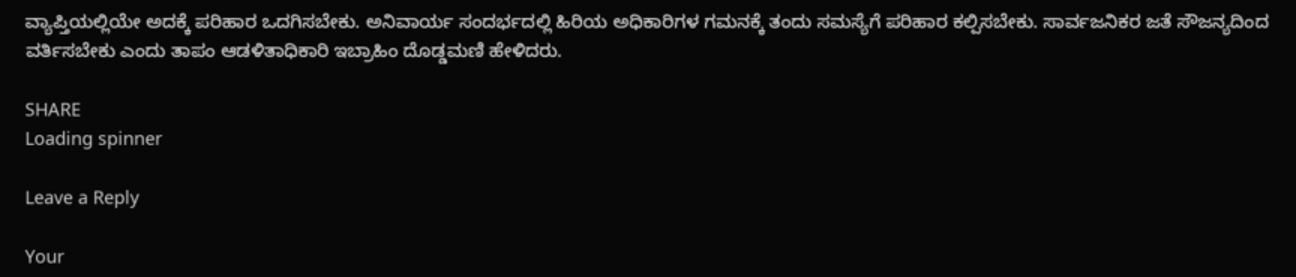ವ್ಯಾಪ್ತಿಯಲ್ಲಿಯೇ ಅದಕ್ಕೆ ಪರಿಹಾರ ಒದಗಿಸಬೇಕು. ಅನಿವಾರ್ಯ ಸಂದರ್ಭದಲ್ಲಿ ಹಿರಿಯ ಅಧಿಕಾರಿಗಳ ಗಮನಕ್ಕೆ ತಂದು ಸಮಸ್ಯೆಗೆ ಪರಿಹಾರ ಕಲ್ಪಿಸಬೇಕು. ಸಾರ್ವಜನಿಕರ ಜತೆ ಸೌಜನ್ಯದಿಂದ ವರ್ತಿಸಬೇಕು ಎಂದು ತಾಪಂ ಆಡಳಿತಾಧಿಕಾರಿ ಇಬ್ರಾಹಿಂ ದೊಡ್ಡಮಣಿ ಹೇಳಿದರು.

SHARE
Loading spinner

Leave a Reply

Your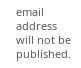email address will not be published.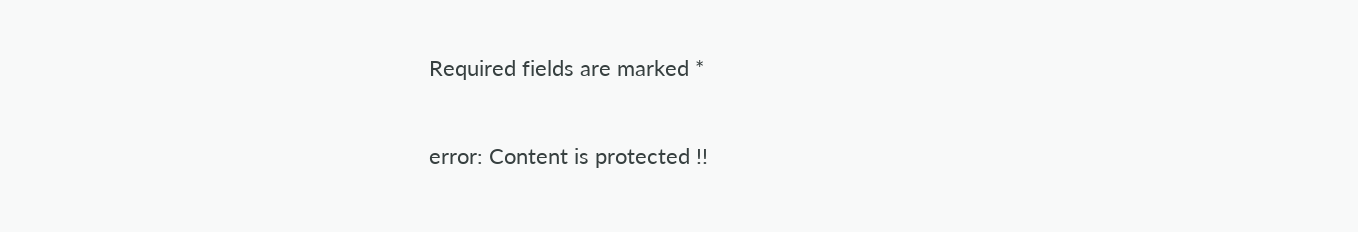Required fields are marked *

error: Content is protected !!